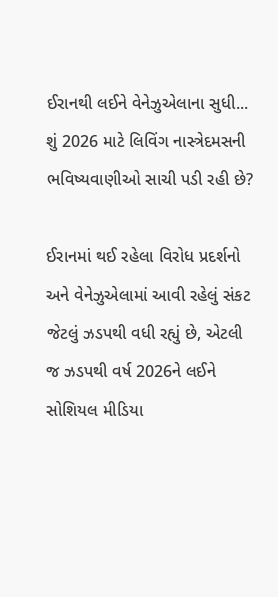ઈરાનથી લઈને વેનેઝુએલાના સુધી... શું 2026 માટે લિવિંગ નાસ્ત્રેદમસની ભવિષ્યવાણીઓ સાચી પડી રહી છે?

ઈરાનમાં થઈ રહેલા વિરોધ પ્રદર્શનો અને વેનેઝુએલામાં આવી રહેલું સંકટ જેટલું ઝડપથી વધી રહ્યું છે, એટલી જ ઝડપથી વર્ષ 2026ને લઈને સોશિયલ મીડિયા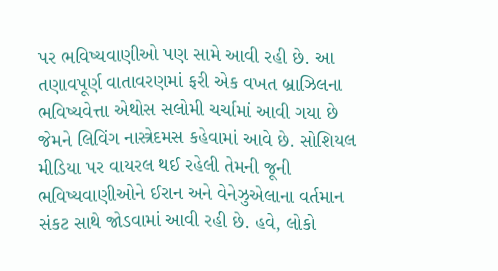પર ભવિષ્યવાણીઓ પણ સામે આવી રહી છે. આ તણાવપૂર્ણ વાતાવરણમાં ફરી એક વખત બ્રાઝિલના ભવિષ્યવેત્તા એથોસ સલોમી ચર્ચામાં આવી ગયા છે જેમને લિવિંગ નાસ્ત્રેદમસ કહેવામાં આવે છે. સોશિયલ મીડિયા પર વાયરલ થઈ રહેલી તેમની જૂની ભવિષ્યવાણીઓને ઈરાન અને વેનેઝુએલાના વર્તમાન સંકટ સાથે જોડવામાં આવી રહી છે. હવે, લોકો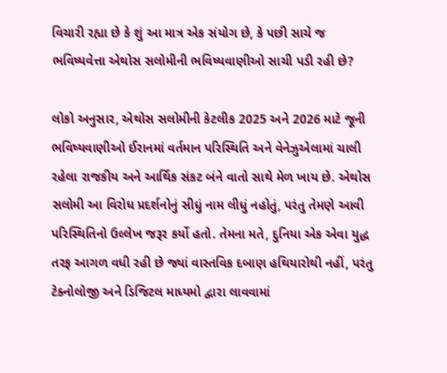વિચારી રહ્યા છે કે શું આ માત્ર એક સંયોગ છે, કે પછી સાચે જ ભવિષ્યવેત્તા એથોસ સલોમીની ભવિષ્યવાણીઓ સાચી પડી રહી છે?

લોકો અનુસાર, એથોસ સલોમીની કેટલીક 2025 અને 2026 માટે જૂની ભવિષ્યવાણીઓ ઈરાનમાં વર્તમાન પરિસ્થિતિ અને વેનેઝુએલામાં ચાલી રહેલા રાજકીય અને આર્થિક સંકટ બંને વાતો સાથે મેળ ખાય છે. એથોસ સલોમી આ વિરોધ પ્રદર્શનોનું સીધું નામ લીધું નહોતું, પરંતુ તેમણે આવી પરિસ્થિતિનો ઉલ્લેખ જરૂર કર્યો હતો. તેમના મતે, દુનિયા એક એવા યુદ્ધ તરફ આગળ વધી રહી છે જ્યાં વાસ્તવિક દબાણ હથિયારોથી નહીં, પરંતુ ટેક્નોલોજી અને ડિજિટલ માધ્યમો દ્વારા લાવવામાં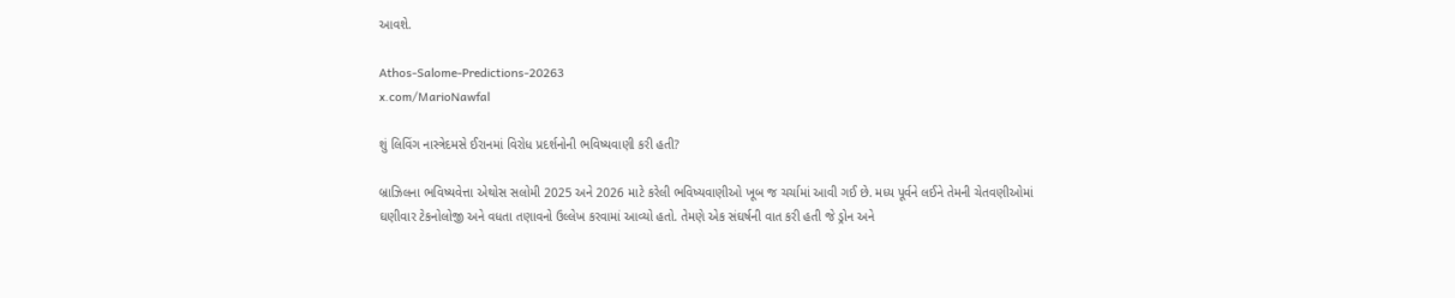આવશે.

Athos-Salome-Predictions-20263
x.com/MarioNawfal

શું લિવિંગ નાસ્ત્રેદમસે ઈરાનમાં વિરોધ પ્રદર્શનોની ભવિષ્યવાણી કરી હતી?

બ્રાઝિલના ભવિષ્યવેત્તા એથોસ સલોમી 2025 અને 2026 માટે કરેલી ભવિષ્યવાણીઓ ખૂબ જ ચર્ચામાં આવી ગઈ છે. મધ્ય પૂર્વને લઈને તેમની ચેતવણીઓમાં ઘણીવાર ટેકનોલોજી અને વધતા તણાવનો ઉલ્લેખ કરવામાં આવ્યો હતો. તેમણે એક સંઘર્ષની વાત કરી હતી જે ડ્રોન અને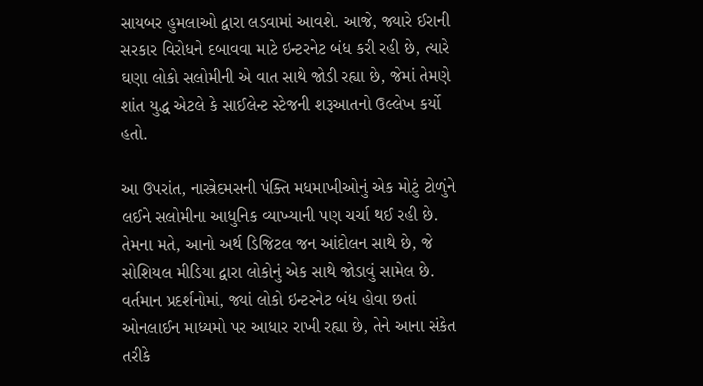સાયબર હુમલાઓ દ્વારા લડવામાં આવશે. આજે, જ્યારે ઈરાની સરકાર વિરોધને દબાવવા માટે ઇન્ટરનેટ બંધ કરી રહી છે, ત્યારે ઘણા લોકો સલોમીની એ વાત સાથે જોડી રહ્યા છે, જેમાં તેમણે શાંત યુદ્ધ એટલે કે સાઈલેન્ટ સ્ટેજની શરૂઆતનો ઉલ્લેખ કર્યો હતો.

આ ઉપરાંત, નાસ્ત્રેદમસની પંક્તિ મધમાખીઓનું એક મોટું ટોળુંને લઈને સલોમીના આધુનિક વ્યાખ્યાની પણ ચર્ચા થઈ રહી છે. તેમના મતે, આનો અર્થ ડિજિટલ જન આંદોલન સાથે છે, જે સોશિયલ મીડિયા દ્વારા લોકોનું એક સાથે જોડાવું સામેલ છે. વર્તમાન પ્રદર્શનોમાં, જ્યાં લોકો ઇન્ટરનેટ બંધ હોવા છતાં ઓનલાઈન માધ્યમો પર આધાર રાખી રહ્યા છે, તેને આના સંકેત તરીકે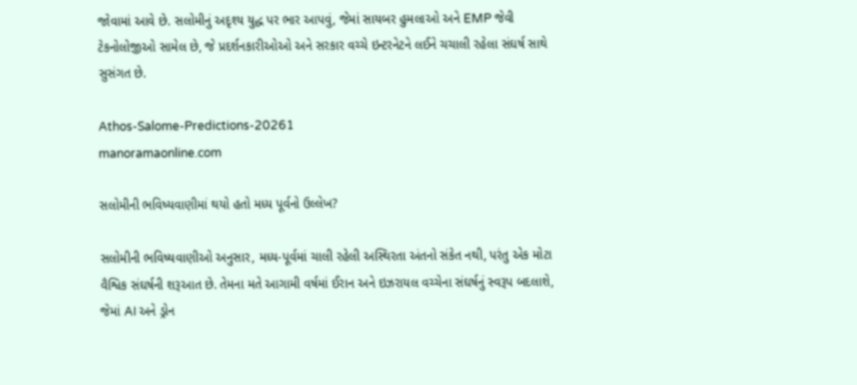જોવામાં આવે છે. સલોમીનું અદૃશ્ય યુદ્ધ પર ભાર આપવું, જેમાં સાયબર હુમલાઓ અને EMP જેવી ટેકનોલોજીઓ સામેલ છે, જે પ્રદર્શનકારીઓઓ અને સરકાર વચ્ચે ઇન્ટરનેટને લઈને ચચાલી રહેલા સંઘર્ષ સાથે સુસંગત છે.

Athos-Salome-Predictions-20261
manoramaonline.com

સલોમીની ભવિષ્યવાણીમાં થયો હતો મધ્ય પૂર્વનો ઉલ્લેખ?

સલોમીની ભવિષ્યવાણીઓ અનુસાર, મધ્ય-પૂર્વમાં ચાલી રહેલી અસ્થિરતા અંતનો સંકેત નથી, પરંતુ એક મોટા વૈશ્વિક સંઘર્ષની શરૂઆત છે. તેમના મતે આગામી વર્ષમાં ઈરાન અને ઇઝરાયલ વચ્ચેના સંઘર્ષનું સ્વરૂપ બદલાશે, જેમાં AI અને ડ્રોન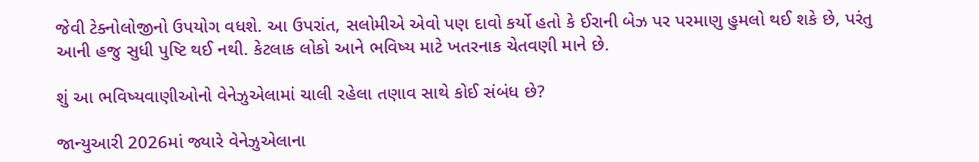જેવી ટેક્નોલોજીનો ઉપયોગ વધશે. આ ઉપરાંત, સલોમીએ એવો પણ દાવો કર્યો હતો કે ઈરાની બેઝ પર પરમાણુ હુમલો થઈ શકે છે, પરંતુ આની હજુ સુધી પુષ્ટિ થઈ નથી. કેટલાક લોકો આને ભવિષ્ય માટે ખતરનાક ચેતવણી માને છે.

શું આ ભવિષ્યવાણીઓનો વેનેઝુએલામાં ચાલી રહેલા તણાવ સાથે કોઈ સંબંધ છે?

જાન્યુઆરી 2026માં જ્યારે વેનેઝુએલાના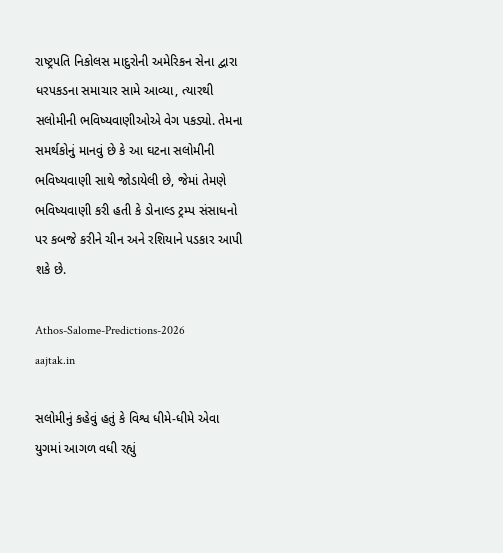રાષ્ટ્રપતિ નિકોલસ માદુરોની અમેરિકન સેના દ્વારા ધરપકડના સમાચાર સામે આવ્યા, ત્યારથી સલોમીની ભવિષ્યવાણીઓએ વેગ પકડ્યો. તેમના સમર્થકોનું માનવું છે કે આ ઘટના સલોમીની ભવિષ્યવાણી સાથે જોડાયેલી છે, જેમાં તેમણે ભવિષ્યવાણી કરી હતી કે ડોનાલ્ડ ટ્રમ્પ સંસાધનો પર કબજે કરીને ચીન અને રશિયાને પડકાર આપી શકે છે.

Athos-Salome-Predictions-2026
aajtak.in

સલોમીનું કહેવું હતું કે વિશ્વ ધીમે-ધીમે એવા યુગમાં આગળ વધી રહ્યું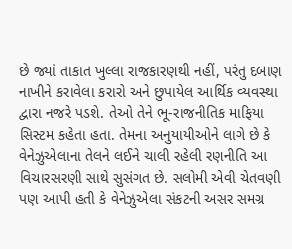છે જ્યાં તાકાત ખુલ્લા રાજકારણથી નહીં, પરંતુ દબાણ નાખીને કરાવેલા કરારો અને છુપાયેલ આર્થિક વ્યવસ્થા દ્વારા નજરે પડશે. તેઓ તેને ભૂ-રાજનીતિક માફિયા સિસ્ટમ કહેતા હતા. તેમના અનુયાયીઓને લાગે છે કે વેનેઝુએલાના તેલને લઈને ચાલી રહેલી રણનીતિ આ વિચારસરણી સાથે સુસંગત છે. સલોમી એવી ચેતવણી પણ આપી હતી કે વેનેઝુએલા સંકટની અસર સમગ્ર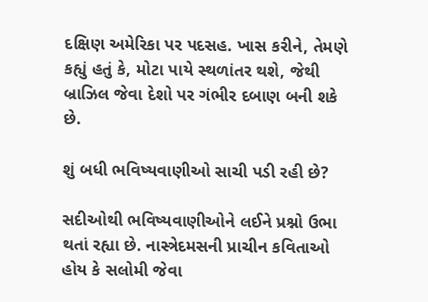દક્ષિણ અમેરિકા પર પદસહ. ખાસ કરીને, તેમણે કહ્યું હતું કે, મોટા પાયે સ્થળાંતર થશે, જેથી બ્રાઝિલ જેવા દેશો પર ગંભીર દબાણ બની શકે છે.

શું બધી ભવિષ્યવાણીઓ સાચી પડી રહી છે?

સદીઓથી ભવિષ્યવાણીઓને લઈને પ્રશ્નો ઉભા થતાં રહ્યા છે. નાસ્ત્રેદમસની પ્રાચીન કવિતાઓ હોય કે સલોમી જેવા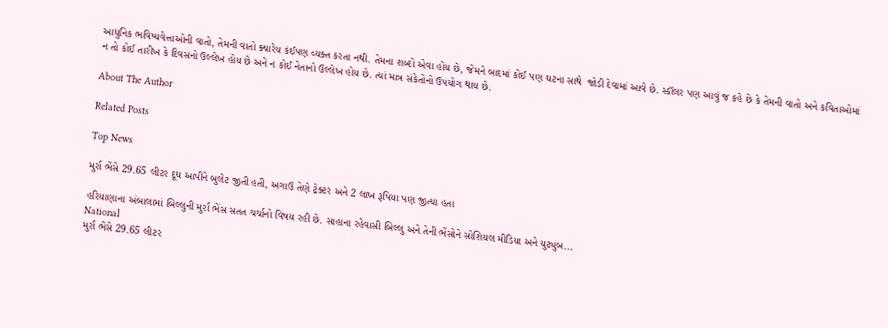આધુનિક ભવિષ્યવેત્તાઓની વાતો, તેમની વાતો ક્યારેય કંઈપણ વ્યક્ત કરતા નથી. તેમના શબ્દો એવા હોય છે, જેમને બાદમાં કોઈ પણ ઘટના સાથે  જોડી દેવામાં આવે છે. સ્કૉલર પણ આવું જ કહે છે કે તેમની વાતો અને કવિતાઓમાં ન તો કોઈ તારીખ કે દિવસનો ઉલ્લેખ હોય છે અને ન કોઈ નેતાનો ઉલ્લેખ હોય છે. ત્યાં માત્ર સંકેતોનો ઉપયોગ થાય છે.

About The Author

Related Posts

Top News

મુર્રા ભેંસે 29.65 લીટર દૂધ આપીને બુલેટ જીતી હતી, અગાઉ તેણે ટ્રેક્ટર અને 2 લાખ રૂપિયા પણ જીત્યા હતા

હરિયાણાના અંબાલામાં બિલ્લુની મુર્રા ભેંસ સતત ચર્ચાનો વિષય રહી છે. સાહાના રહેવાસી બિલ્લુ અને તેની ભેંસોને સોશિયલ મીડિયા અને યુટ્યુબ...
National
મુર્રા ભેંસે 29.65 લીટર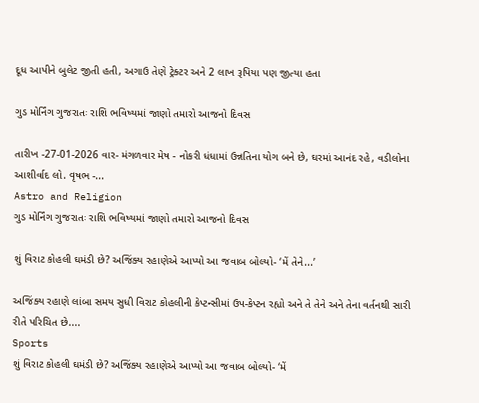દૂધ આપીને બુલેટ જીતી હતી, અગાઉ તેણે ટ્રેક્ટર અને 2 લાખ રૂપિયા પણ જીત્યા હતા

ગુડ મોર્નિંગ ગુજરાતઃ રાશિ ભવિષ્યમાં જાણો તમારો આજનો દિવસ

તારીખ -27-01-2026 વાર- મંગળવાર મેષ - નોકરી ધંધામાં ઉન્નતિના યોગ બને છે, ઘરમાં આનંદ રહે, વડીલોના આશીર્વાદ લો. વૃષભ -...
Astro and Religion
ગુડ મોર્નિંગ ગુજરાતઃ રાશિ ભવિષ્યમાં જાણો તમારો આજનો દિવસ

શું વિરાટ કોહલી ઘમંડી છે? અજિંક્ય રહાણેએ આપ્યો આ જવાબ બોલ્યો- ‘મેં તેને...’

અજિંક્ય રહાણે લાંબા સમય સુધી વિરાટ કોહલીની કેપ્ટન્સીમાં ઉપ-કેપ્ટન રહ્યો અને તે તેને અને તેના વર્તનથી સારી રીતે પરિચિત છે....
Sports
શું વિરાટ કોહલી ઘમંડી છે? અજિંક્ય રહાણેએ આપ્યો આ જવાબ બોલ્યો- ‘મેં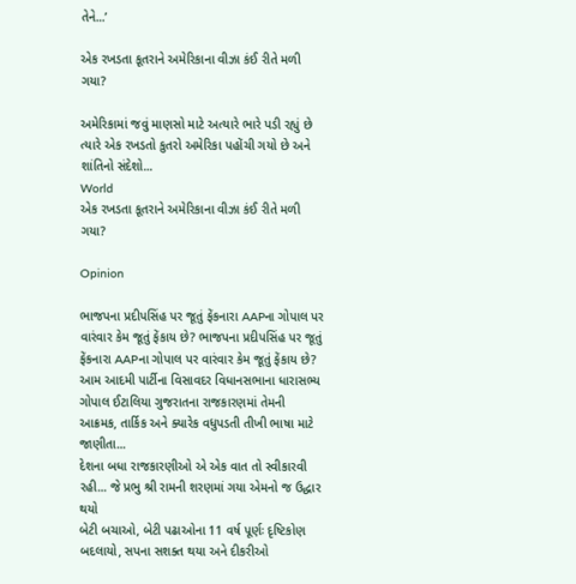તેને...’

એક રખડતા કૂતરાને અમેરિકાના વીઝા કંઈ રીતે મળી ગયા?

અમેરિકામાં જવું માણસો માટે અત્યારે ભારે પડી રહ્યું છે ત્યારે એક રખડતો કુતરો અમેરિકા પહોંચી ગયો છે અને શાંતિનો સંદેશો...
World
એક રખડતા કૂતરાને અમેરિકાના વીઝા કંઈ રીતે મળી ગયા?

Opinion

ભાજપના પ્રદીપસિંહ પર જૂતું ફેંકનારા AAPના ગોપાલ પર વારંવાર કેમ જૂતું ફેંકાય છે? ભાજપના પ્રદીપસિંહ પર જૂતું ફેંકનારા AAPના ગોપાલ પર વારંવાર કેમ જૂતું ફેંકાય છે?
આમ આદમી પાર્ટીના વિસાવદર વિધાનસભાના ધારાસભ્ય ગોપાલ ઈટાલિયા ગુજરાતના રાજકારણમાં તેમની આક્રમક, તાર્કિક અને ક્યારેક વધુપડતી તીખી ભાષા માટે જાણીતા...
દેશના બધા રાજકારણીઓ એ એક વાત તો સ્વીકારવી રહી... જે પ્રભુ શ્રી રામની શરણમાં ગયા એમનો જ ઉદ્ધાર થયો
બેટી બચાઓ, બેટી પઢાઓના 11 વર્ષ પૂર્ણઃ દૃષ્ટિકોણ બદલાયો, સપના સશક્ત થયા અને દીકરીઓ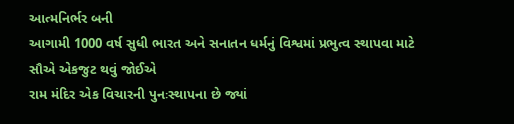આત્મનિર્ભર બની
આગામી 1000 વર્ષ સુધી ભારત અને સનાતન ધર્મનું વિશ્વમાં પ્રભુત્વ સ્થાપવા માટે સૌએ એકજુટ થવું જોઈએ
રામ મંદિર એક વિચારની પુનઃસ્થાપના છે જ્યાં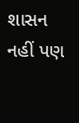શાસન નહીં પણ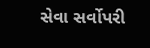સેવા સર્વોપરી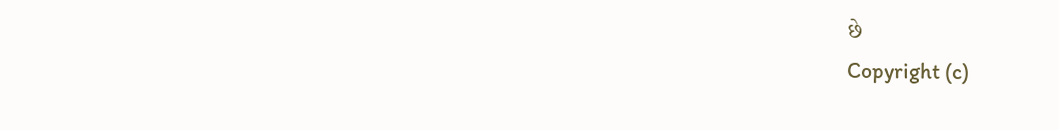છે
Copyright (c)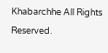Khabarchhe All Rights Reserved.